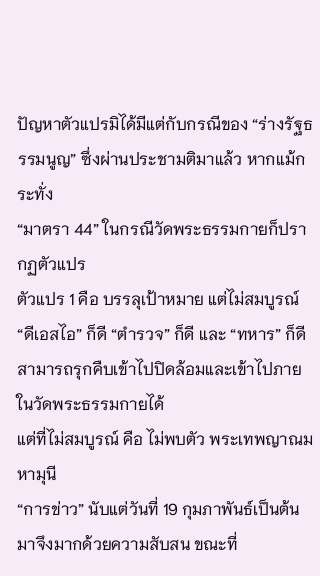ปัญหาตัวแปรมิได้มีแต่กับกรณีของ “ร่างรัฐธรรมนูญ” ซึ่งผ่านประชามติมาแล้ว หากแม้กระทั่ง
“มาตรา 44” ในกรณีวัดพระธรรมกายก็ปรากฏตัวแปร
ตัวแปร 1 คือ บรรลุเป้าหมาย แต่ไม่สมบูรณ์
“ดีเอสไอ” ก็ดี “ตำรวจ” ก็ดี และ “ทหาร” ก็ดี สามารถรุกคืบเข้าไปปิดล้อมและเข้าไปภายในวัดพระธรรมกายได้
แต่ที่ไม่สมบูรณ์ คือ ไม่พบตัว พระเทพญาณมหามุนี
“การข่าว” นับแต่วันที่ 19 กุมภาพันธ์เป็นต้นมาจึงมากด้วยความสับสน ขณะที่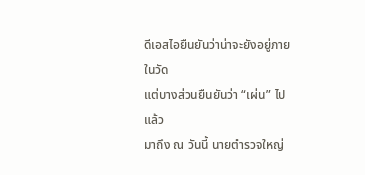ดีเอสไอยืนยันว่าน่าจะยังอยู่ภายในวัด
แต่บางส่วนยืนยันว่า “เผ่น” ไปแล้ว
มาถึง ณ วันนี้ นายตำรวจใหญ่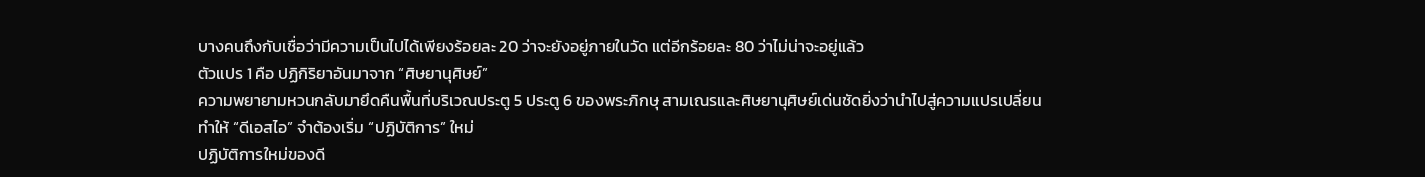บางคนถึงกับเชื่อว่ามีความเป็นไปได้เพียงร้อยละ 20 ว่าจะยังอยู่ภายในวัด แต่อีกร้อยละ 80 ว่าไม่น่าจะอยู่แล้ว
ตัวแปร 1 คือ ปฏิกิริยาอันมาจาก “ศิษยานุศิษย์”
ความพยายามหวนกลับมายึดคืนพื้นที่บริเวณประตู 5 ประตู 6 ของพระภิกษุ สามเณรและศิษยานุศิษย์เด่นชัดยิ่งว่านำไปสู่ความแปรเปลี่ยน
ทำให้ “ดีเอสไอ” จำต้องเริ่ม “ปฏิบัติการ” ใหม่
ปฏิบัติการใหม่ของดี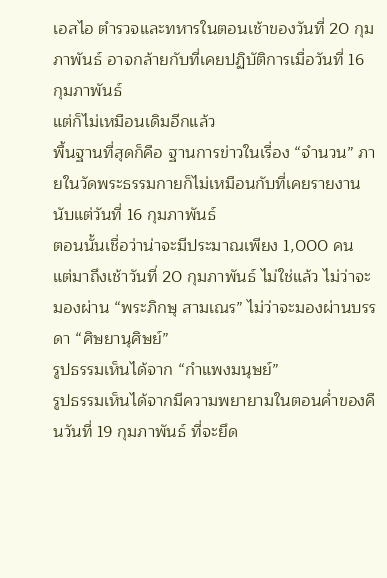เอสไอ ตำรวจและทหารในตอนเช้าของวันที่ 20 กุมภาพันธ์ อาจกล้ายกับที่เคยปฏิบัติการเมื่อวันที่ 16 กุมภาพันธ์
แต่ก็ไม่เหมือนเดิมอีกแล้ว
พื้นฐานที่สุดก็คือ ฐานการข่าวในเรื่อง “จำนวน” ภายในวัดพระธรรมกายก็ไม่เหมือนกับที่เคยรายงานนับแต่วันที่ 16 กุมภาพันธ์
ตอนนั้นเชื่อว่าน่าจะมีประมาณเพียง 1,000 คน
แต่มาถึงเช้าวันที่ 20 กุมภาพันธ์ ไม่ใช่แล้ว ไม่ว่าจะมองผ่าน “พระภิกษุ สามเณร” ไม่ว่าจะมองผ่านบรรดา “ศิษยานุศิษย์”
รูปธรรมเห็นได้จาก “กำแพงมนุษย์”
รูปธรรมเห็นได้จากมีความพยายามในตอนค่ำของคืนวันที่ 19 กุมภาพันธ์ ที่จะยึด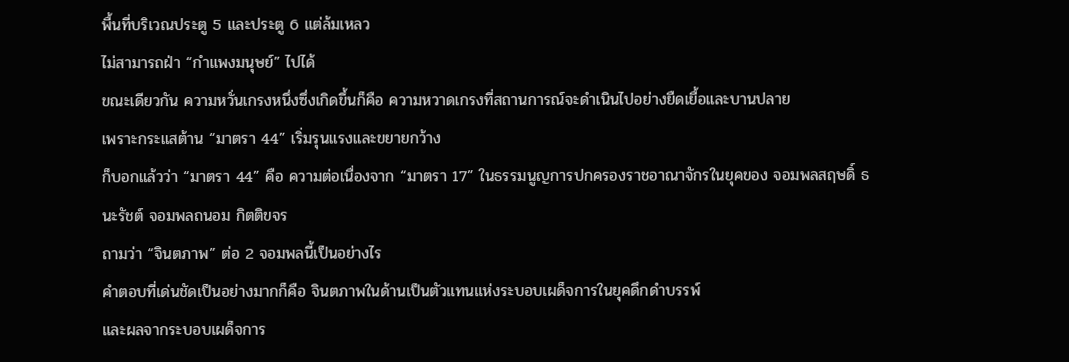พื้นที่บริเวณประตู 5 และประตู 6 แต่ล้มเหลว
ไม่สามารถฝ่า “กำแพงมนุษย์” ไปได้
ขณะเดียวกัน ความหวั่นเกรงหนึ่งซึ่งเกิดขึ้นก็คือ ความหวาดเกรงที่สถานการณ์จะดำเนินไปอย่างยืดเยื้อและบานปลาย
เพราะกระแสต้าน “มาตรา 44” เริ่มรุนแรงและขยายกว้าง
ก็บอกแล้วว่า “มาตรา 44” คือ ความต่อเนื่องจาก “มาตรา 17” ในธรรมนูญการปกครองราชอาณาจักรในยุคของ จอมพลสฤษดิ์ ธนะรัชต์ จอมพลถนอม กิตติขจร
ถามว่า “จินตภาพ” ต่อ 2 จอมพลนี้เป็นอย่างไร
คำตอบที่เด่นชัดเป็นอย่างมากก็คือ จินตภาพในด้านเป็นตัวแทนแห่งระบอบเผด็จการในยุคดึกดำบรรพ์
และผลจากระบอบเผด็จการ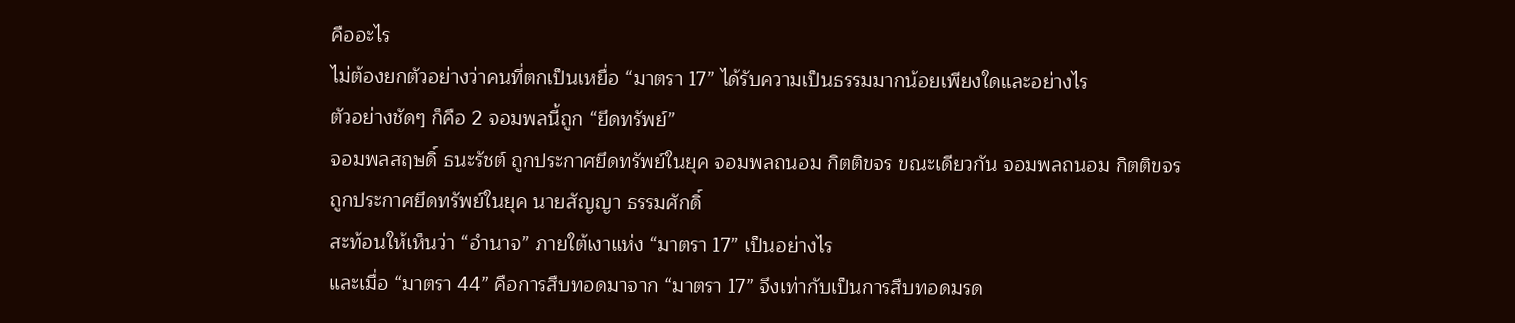คืออะไร
ไม่ต้องยกตัวอย่างว่าคนที่ตกเป็นเหยื่อ “มาตรา 17” ได้รับความเป็นธรรมมากน้อยเพียงใดและอย่างไร
ตัวอย่างชัดๆ ก็คือ 2 จอมพลนี้ถูก “ยึดทรัพย์”
จอมพลสฤษดิ์ ธนะรัชต์ ถูกประกาศยึดทรัพย์ในยุค จอมพลถนอม กิตติขจร ขณะเดียวกัน จอมพลถนอม กิตติขจร ถูกประกาศยึดทรัพย์ในยุค นายสัญญา ธรรมศักดิ์
สะท้อนให้เห็นว่า “อำนาจ” ภายใต้เงาแห่ง “มาตรา 17” เป็นอย่างไร
และเมื่อ “มาตรา 44” คือการสืบทอดมาจาก “มาตรา 17” จึงเท่ากับเป็นการสืบทอดมรด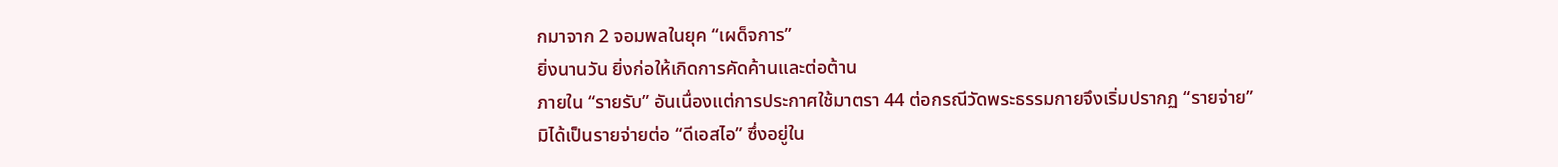กมาจาก 2 จอมพลในยุค “เผด็จการ”
ยิ่งนานวัน ยิ่งก่อให้เกิดการคัดค้านและต่อต้าน
ภายใน “รายรับ” อันเนื่องแต่การประกาศใช้มาตรา 44 ต่อกรณีวัดพระธรรมกายจึงเริ่มปรากฏ “รายจ่าย”
มิได้เป็นรายจ่ายต่อ “ดีเอสไอ” ซึ่งอยู่ใน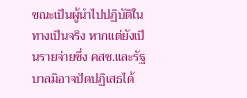ขณะเป็นผู้นำไปปฏิบัติในทางเป็นจริง หากแต่ยังเป็นรายจ่ายซึ่ง คสช.และรัฐบาลมิอาจปัดปฏิเสธได้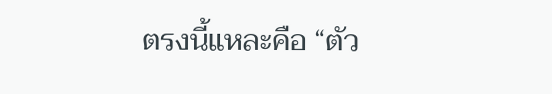ตรงนี้แหละคือ “ตัว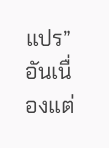แปร” อันเนื่องแต่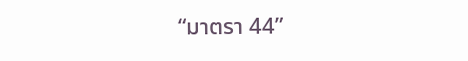“มาตรา 44”